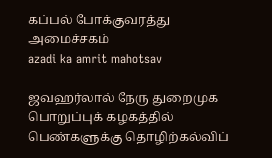கப்பல் போக்குவரத்து அமைச்சகம்
azadi ka amrit mahotsav

ஜவஹர்லால் நேரு துறைமுக பொறுப்புக் கழகத்தில் பெண்களுக்கு தொழிற்கல்விப்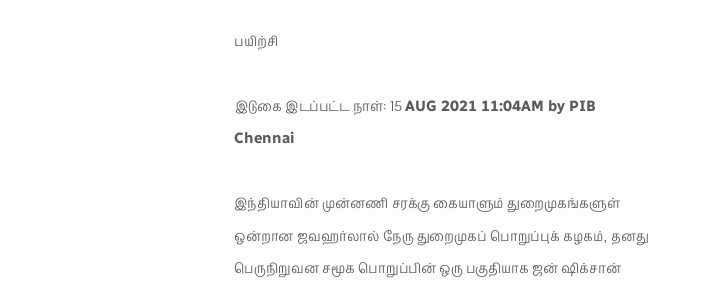பயிற்சி

இடுகை இடப்பட்ட நாள்: 15 AUG 2021 11:04AM by PIB Chennai

இந்தியாவின் முன்னணி சரக்கு கையாளும் துறைமுகங்களுள் ஒன்றான ஜவஹர்லால் நேரு துறைமுகப் பொறுப்புக் கழகம், தனது பெருநிறுவன சமூக பொறுப்பின் ஒரு பகுதியாக ஜன் ஷிக்சான்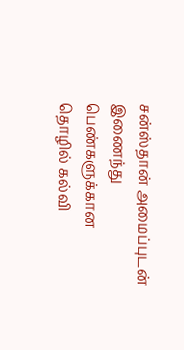சன்ஸ்தான் அமைப்புடன் இணைந்து பெண்களுக்கான தொழில் கல்வி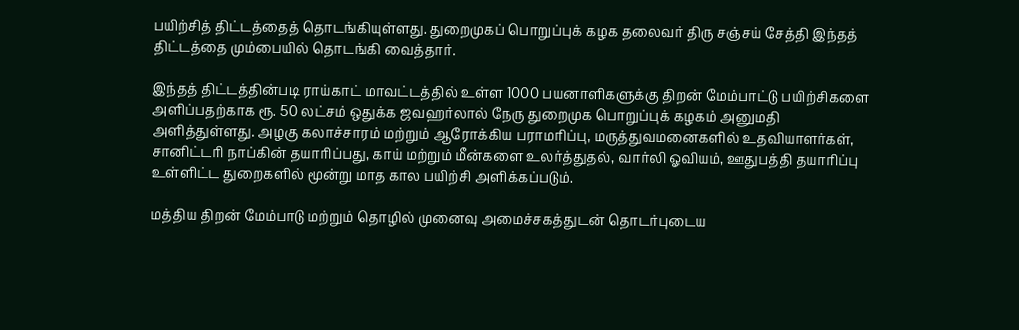பயிற்சித் திட்டத்தைத் தொடங்கியுள்ளது. துறைமுகப் பொறுப்புக் கழக தலைவர் திரு சஞ்சய் சேத்தி இந்தத் திட்டத்தை மும்பையில் தொடங்கி வைத்தார்.

இந்தத் திட்டத்தின்படி ராய்காட் மாவட்டத்தில் உள்ள 1000 பயனாளிகளுக்கு திறன் மேம்பாட்டு பயிற்சிகளை அளிப்பதற்காக ரூ. 50 லட்சம் ஒதுக்க ஜவஹர்லால் நேரு துறைமுக பொறுப்புக் கழகம் அனுமதி அளித்துள்ளது. அழகு கலாச்சாரம் மற்றும் ஆரோக்கிய பராமரிப்பு, மருத்துவமனைகளில் உதவியாளர்கள், சானிட்டரி நாப்கின் தயாரிப்பது, காய் மற்றும் மீன்களை உலர்த்துதல், வார்லி ஓவியம், ஊதுபத்தி தயாரிப்பு உள்ளிட்ட துறைகளில் மூன்று மாத கால பயிற்சி அளிக்கப்படும்.

மத்திய திறன் மேம்பாடு மற்றும் தொழில் முனைவு அமைச்சகத்துடன் தொடர்புடைய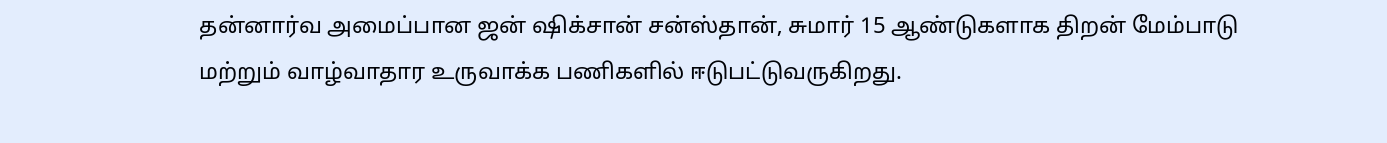தன்னார்வ அமைப்பான ஜன் ஷிக்சான் சன்ஸ்தான், சுமார் 15 ஆண்டுகளாக திறன் மேம்பாடு மற்றும் வாழ்வாதார உருவாக்க பணிகளில் ஈடுபட்டுவருகிறது.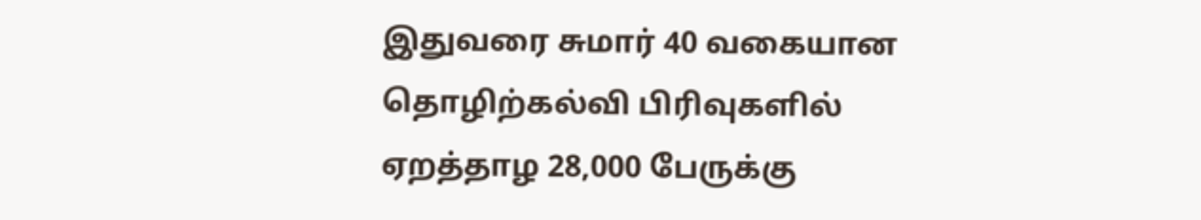இதுவரை சுமார் 40 வகையான தொழிற்கல்வி பிரிவுகளில் ஏறத்தாழ 28,000 பேருக்கு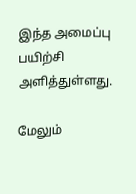இந்த அமைப்பு பயிற்சி அளித்துள்ளது.

மேலும்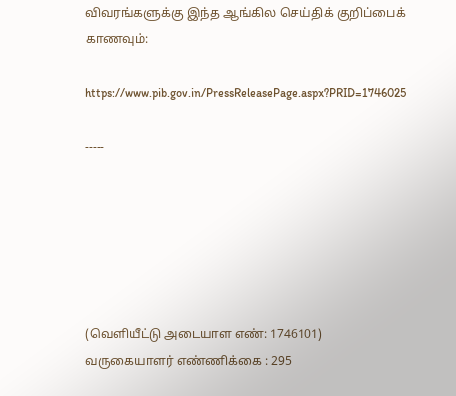விவரங்களுக்கு இந்த ஆங்கில செய்திக் குறிப்பைக் காணவும்:

https://www.pib.gov.in/PressReleasePage.aspx?PRID=1746025

-----






(வெளியீட்டு அடையாள எண்: 1746101) வருகையாளர் எண்ணிக்கை : 295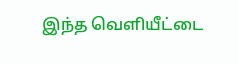இந்த வெளியீட்டை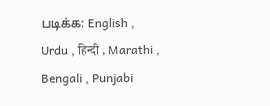படிக்க: English , Urdu , हिन्दी , Marathi , Bengali , Punjabi